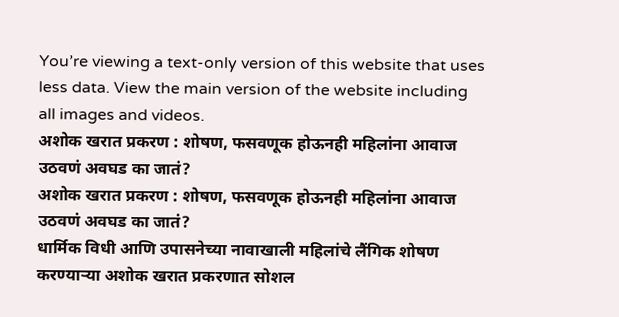You’re viewing a text-only version of this website that uses less data. View the main version of the website including all images and videos.
अशोक खरात प्रकरण : शोषण, फसवणूक होऊनही महिलांना आवाज उठवणं अवघड का जातं?
अशोक खरात प्रकरण : शोषण, फसवणूक होऊनही महिलांना आवाज उठवणं अवघड का जातं?
धार्मिक विधी आणि उपासनेच्या नावाखाली महिलांचे लैंगिक शोषण करण्याऱ्या अशोक खरात प्रकरणात सोशल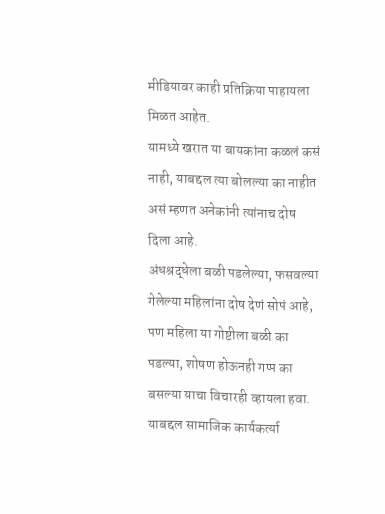मीडियावर काही प्रतिक्रिया पाहायला मिळत आहेत.
यामध्ये खरात या बायकांना कळलं कसं नाही, याबद्दल त्या बोलल्या का नाहीत असं म्हणत अनेकांनी त्यांनाच दोष दिला आहे.
अंधश्रद्धेला बळी पडलेल्या, फसवल्या गेलेल्या महिलांना दोष देणं सोपं आहे, पण महिला या गोष्टीला बळी का पडल्या, शोषण होऊनही गप्प का बसल्या याचा विचारही व्हायला हवा.
याबद्दल सामाजिक कार्यकर्त्या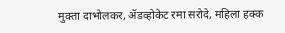मुक्ता दाभोलकर, ॲडव्होकेट रमा सरोदे, महिला हक्क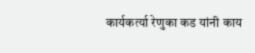कार्यकर्त्या रेणुका कड यांनी काय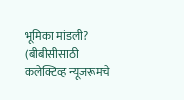भूमिका मांडली?
(बीबीसीसाठी कलेक्टिव्ह न्यूजरूमचे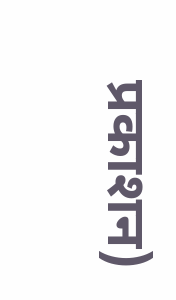प्रकाशन)